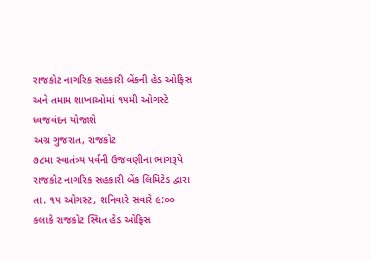રાજકોટ નાગરિક સહકારી બેંકની હેડ ઓફિસ અને તમામ શાખાઓમાં ૧૫મી ઓગસ્ટે ધ્વજવંદન યોજાશે
અગ્ર ગુજરાત, રાજકોટ
૭૮મા સ્વાતંત્ર્ય પર્વની ઉજવણીના ભાગરૂપે રાજકોટ નાગરિક સહકારી બેંક લિમિટેડ દ્વારા તા. ૧૫ ઓગસ્ટ, શનિવારે સવારે ૯:૦૦ કલાકે રાજકોટ સ્થિત હેડ ઓફિસ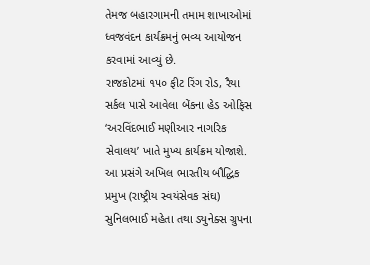તેમજ બહારગામની તમામ શાખાઓમાં ધ્વજવંદન કાર્યક્રમનું ભવ્ય આયોજન કરવામાં આવ્યું છે.
રાજકોટમાં ૧૫૦ ફીટ રિંગ રોડ, રૈયા સર્કલ પાસે આવેલા બેંકના હેડ ઓફિસ ‘અરવિંદભાઈ મણીઆર નાગરિક સેવાલય’ ખાતે મુખ્ય કાર્યક્રમ યોજાશે. આ પ્રસંગે અખિલ ભારતીય બૌદ્ધિક પ્રમુખ (રાષ્ટ્રીય સ્વયંસેવક સંઘ) સુનિલભાઈ મહેતા તથા ડ્યુનેક્સ ગ્રુપના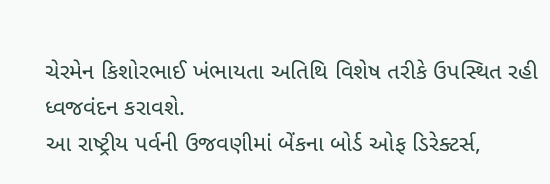ચેરમેન કિશોરભાઈ ખંભાયતા અતિથિ વિશેષ તરીકે ઉપસ્થિત રહી ધ્વજવંદન કરાવશે.
આ રાષ્ટ્રીય પર્વની ઉજવણીમાં બેંકના બોર્ડ ઓફ ડિરેક્ટર્સ,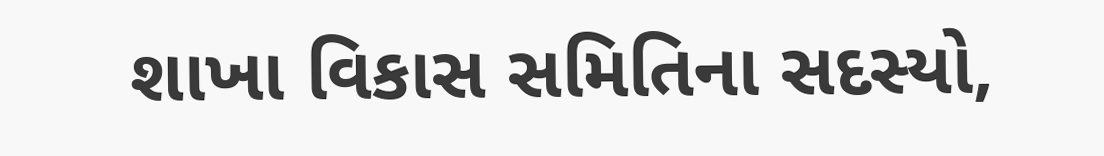શાખા વિકાસ સમિતિના સદસ્યો,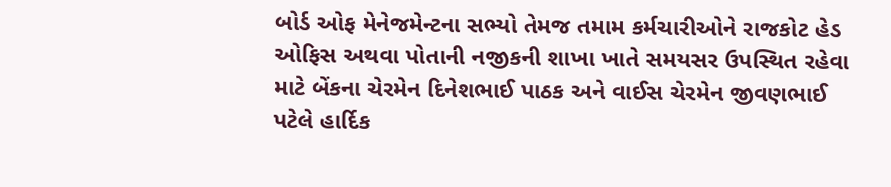બોર્ડ ઓફ મેનેજમેન્ટના સભ્યો તેમજ તમામ કર્મચારીઓને રાજકોટ હેડ ઓફિસ અથવા પોતાની નજીકની શાખા ખાતે સમયસર ઉપસ્થિત રહેવા માટે બેંકના ચેરમેન દિનેશભાઈ પાઠક અને વાઈસ ચેરમેન જીવણભાઈ પટેલે હાર્દિક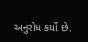અનુરોધ કર્યો છે.